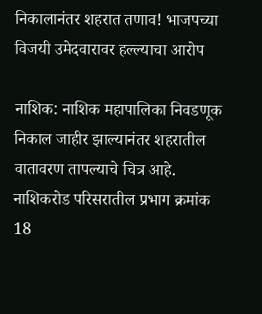निकालानंतर शहरात तणाव! भाजपच्या विजयी उमेदवारावर हल्ल्याचा आरोप

नाशिक: नाशिक महापालिका निवडणूक निकाल जाहीर झाल्यानंतर शहरातील वातावरण तापल्याचे चित्र आहे. नाशिकरोड परिसरातील प्रभाग क्रमांक 18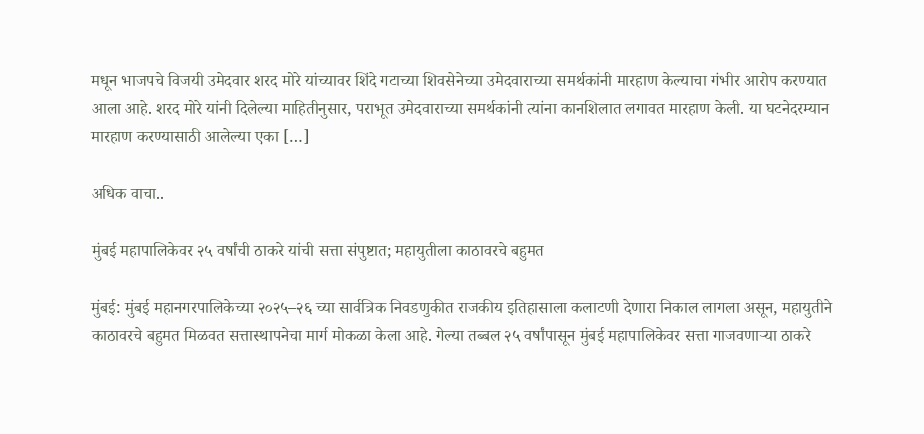मधून भाजपचे विजयी उमेदवार शरद मोरे यांच्यावर शिंदे गटाच्या शिवसेनेच्या उमेदवाराच्या समर्थकांनी मारहाण केल्याचा गंभीर आरोप करण्यात आला आहे. शरद मोरे यांनी दिलेल्या माहितीनुसार, पराभूत उमेदवाराच्या समर्थकांनी त्यांना कानशिलात लगावत मारहाण केली. या घटनेदरम्यान मारहाण करण्यासाठी आलेल्या एका […]

अधिक वाचा..

मुंबई महापालिकेवर २५ वर्षांची ठाकरे यांची सत्ता संपुष्टात; महायुतीला काठावरचे बहुमत

मुंबई: मुंबई महानगरपालिकेच्या २०२५–२६ च्या सार्वत्रिक निवडणुकीत राजकीय इतिहासाला कलाटणी देणारा निकाल लागला असून, महायुतीने काठावरचे बहुमत मिळवत सत्तास्थापनेचा मार्ग मोकळा केला आहे. गेल्या तब्बल २५ वर्षांपासून मुंबई महापालिकेवर सत्ता गाजवणाऱ्या ठाकरे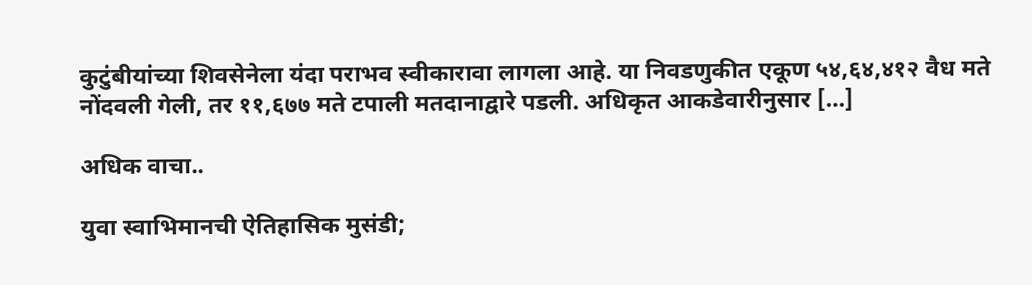कुटुंबीयांच्या शिवसेनेला यंदा पराभव स्वीकारावा लागला आहे. या निवडणुकीत एकूण ५४,६४,४१२ वैध मते नोंदवली गेली, तर ११,६७७ मते टपाली मतदानाद्वारे पडली. अधिकृत आकडेवारीनुसार […]

अधिक वाचा..

युवा स्वाभिमानची ऐतिहासिक मुसंडी;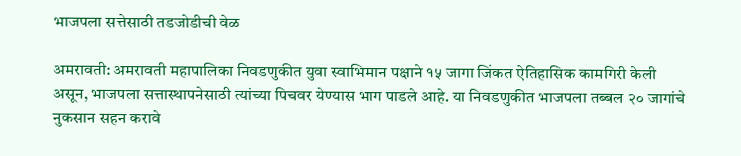भाजपला सत्तेसाठी तडजोडीची वेळ

अमरावती: अमरावती महापालिका निवडणुकीत युवा स्वाभिमान पक्षाने १५ जागा जिंकत ऐतिहासिक कामगिरी केली असून, भाजपला सत्तास्थापनेसाठी त्यांच्या पिचवर येण्यास भाग पाडले आहे. या निवडणुकीत भाजपला तब्बल २० जागांचे नुकसान सहन करावे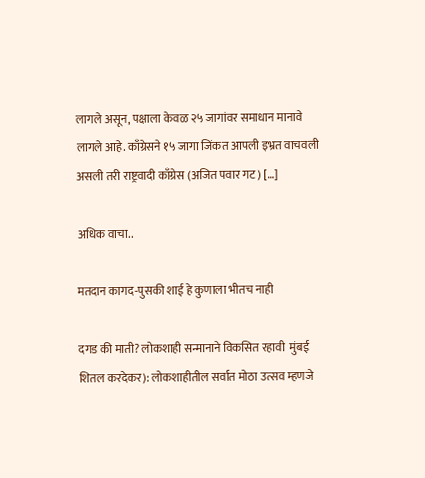लागले असून, पक्षाला केवळ २५ जागांवर समाधान मानावे लागले आहे. काँग्रेसने १५ जागा जिंकत आपली इभ्रत वाचवली असली तरी राष्ट्रवादी काँग्रेस (अजित पवार गट) […]

अधिक वाचा..

मतदान कागद-पुसकी शाई हे कुणाला भीतच नाही

दगड की माती? लोकशाही सन्मानाने विकसित रहावी  मुंबई शितल करदेकर): लोकशाहीतील सर्वात मोठा उत्सव म्हणजे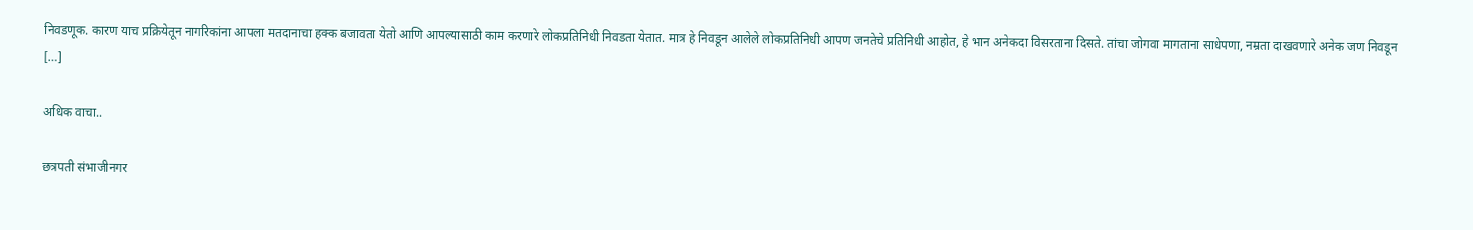निवडणूक. कारण याच प्रक्रियेतून नागरिकांना आपला मतदानाचा हक्क बजावता येतो आणि आपल्यासाठी काम करणारे लोकप्रतिनिधी निवडता येतात. मात्र हे निवडून आलेले लोकप्रतिनिधी आपण जनतेचे प्रतिनिधी आहोत, हे भान अनेकदा विसरताना दिसते. तांचा जोगवा मागताना साधेपणा, नम्रता दाखवणारे अनेक जण निवडून […]

अधिक वाचा..

छत्रपती संभाजीनगर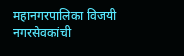महानगरपालिका विजयी नगरसेवकांची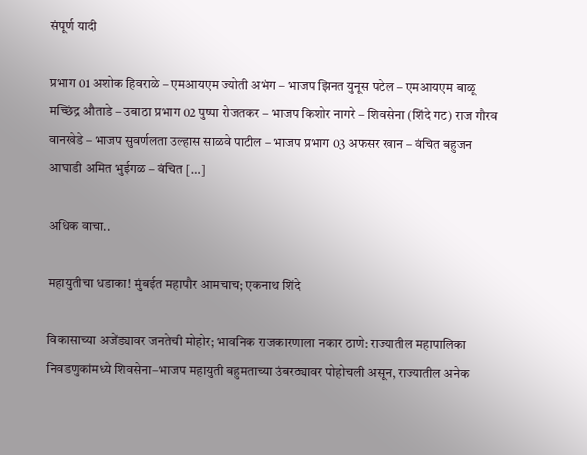संपूर्ण यादी

प्रभाग 01 अशोक हिवराळे – एमआयएम ज्योती अभंग – भाजप झिनत युनूस पटेल – एमआयएम बाळू मच्छिंद्र औताडे – उबाठा प्रभाग 02 पुष्पा रोजतकर – भाजप किशोर नागरे – शिवसेना (शिंदे गट) राज गौरव वानखेडे – भाजप सुवर्णलता उल्हास साळवे पाटील – भाजप प्रभाग 03 अफसर खान – वंचित बहुजन आघाडी अमित भुईगळ – वंचित […]

अधिक वाचा..

महायुतीचा धडाका! मुंबईत महापौर आमचाच; एकनाथ शिंदे

विकासाच्या अजेंड्यावर जनतेची मोहोर; भावनिक राजकारणाला नकार ठाणे: राज्यातील महापालिका निवडणुकांमध्ये शिवसेना–भाजप महायुती बहुमताच्या उंबरठ्यावर पोहोचली असून, राज्यातील अनेक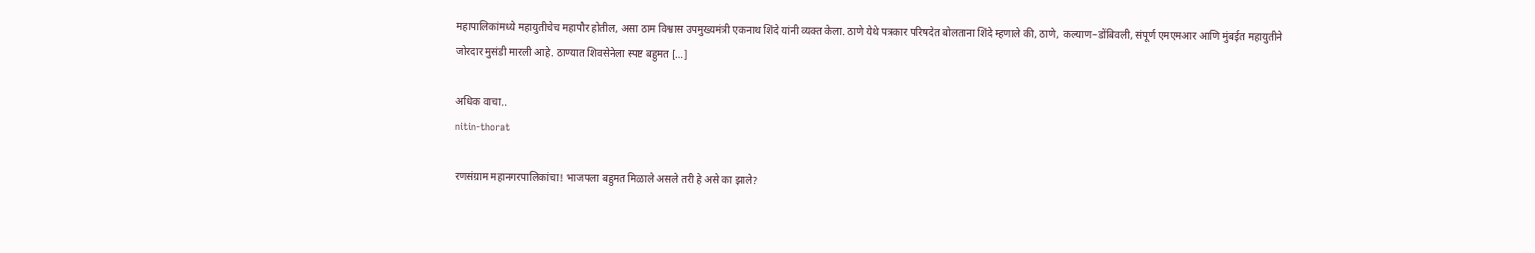महापालिकांमध्ये महायुतीचेच महापौर होतील, असा ठाम विश्वास उपमुख्यमंत्री एकनाथ शिंदे यांनी व्यक्त केला. ठाणे येथे पत्रकार परिषदेत बोलताना शिंदे म्हणाले की, ठाणे, कल्याण–डोंबिवली, संपूर्ण एमएमआर आणि मुंबईत महायुतीने जोरदार मुसंडी मारली आहे. ठाण्यात शिवसेनेला स्पष्ट बहुमत […]

अधिक वाचा..
nitin-thorat

रणसंग्राम महानगरपालिकांचा! भाजपला बहुमत मिळाले असले तरी हे असे का झाले?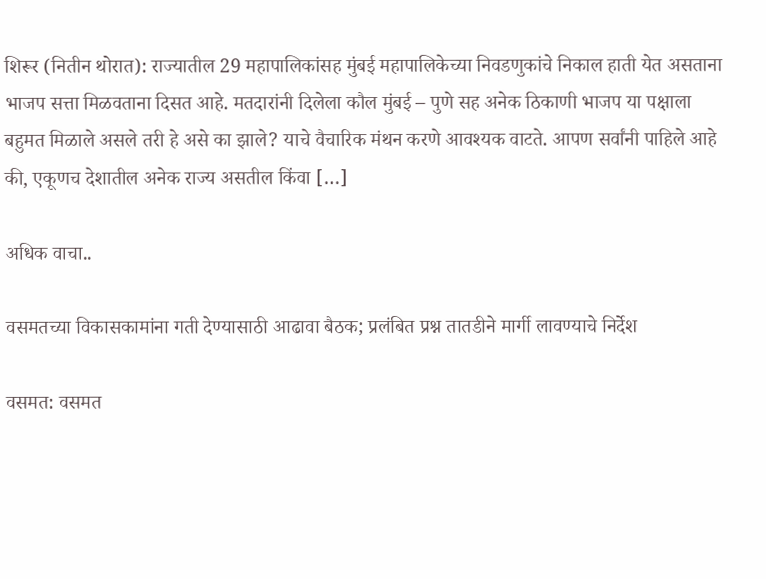शिरूर (नितीन थोरात): राज्यातील 29 महापालिकांसह मुंबई महापालिकेच्या निवडणुकांचे निकाल हाती येत असताना भाजप सत्ता मिळवताना दिसत आहे. मतदारांनी दिलेला कौल मुंबई – पुणे सह अनेक ठिकाणी भाजप या पक्षाला बहुमत मिळाले असले तरी हे असे का झाले? याचे वैचारिक मंथन करणे आवश्यक वाटते. आपण सर्वांनी पाहिले आहे की, एकूणच देशातील अनेक राज्य असतील किंवा […]

अधिक वाचा..

वसमतच्या विकासकामांना गती देण्यासाठी आढावा बैठक; प्रलंबित प्रश्न तातडीने मार्गी लावण्याचे निर्देश

वसमत: वसमत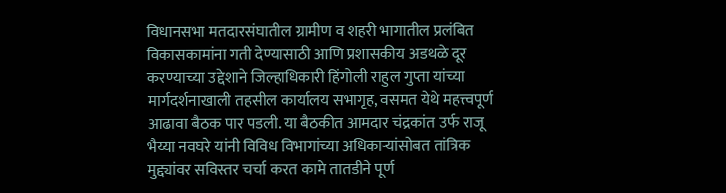विधानसभा मतदारसंघातील ग्रामीण व शहरी भागातील प्रलंबित विकासकामांना गती देण्यासाठी आणि प्रशासकीय अडथळे दूर करण्याच्या उद्देशाने जिल्हाधिकारी हिंगोली राहुल गुप्ता यांच्या मार्गदर्शनाखाली तहसील कार्यालय सभागृह, वसमत येथे महत्त्वपूर्ण आढावा बैठक पार पडली. या बैठकीत आमदार चंद्रकांत उर्फ राजू भैय्या नवघरे यांनी विविध विभागांच्या अधिकाऱ्यांसोबत तांत्रिक मुद्द्यांवर सविस्तर चर्चा करत कामे तातडीने पूर्ण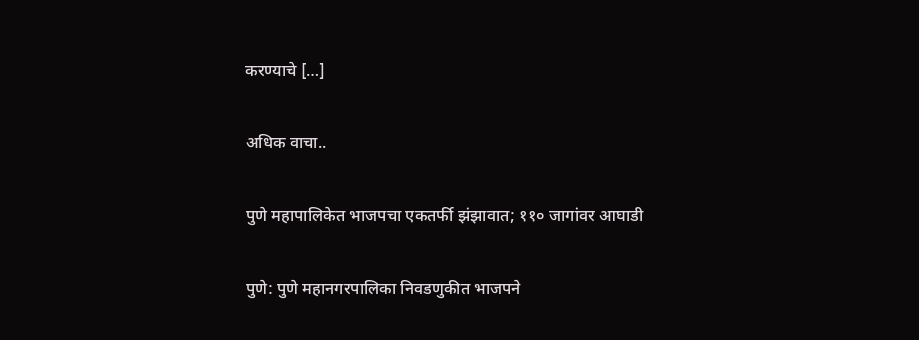करण्याचे […]

अधिक वाचा..

पुणे महापालिकेत भाजपचा एकतर्फी झंझावात; ११० जागांवर आघाडी

पुणे: पुणे महानगरपालिका निवडणुकीत भाजपने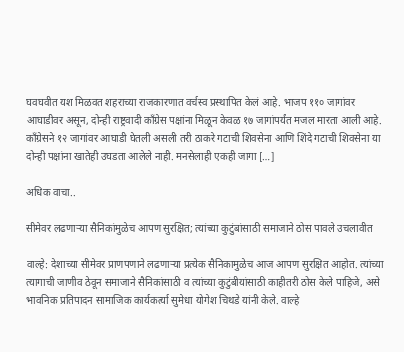घवघवीत यश मिळवत शहराच्या राजकारणात वर्चस्व प्रस्थापित केलं आहे. भाजप ११० जागांवर आघाडीवर असून, दोन्ही राष्ट्रवादी काँग्रेस पक्षांना मिळून केवळ १७ जागांपर्यंत मजल मारता आली आहे. काँग्रेसने १२ जागांवर आघाडी घेतली असली तरी ठाकरे गटाची शिवसेना आणि शिंदे गटाची शिवसेना या दोन्ही पक्षांना खातेही उघडता आलेले नाही. मनसेलाही एकही जागा […]

अधिक वाचा..

सीमेवर लढणाऱ्या सैनिकांमुळेच आपण सुरक्षित; त्यांच्या कुटुंबांसाठी समाजाने ठोस पावले उचलावीत

वाल्हे: देशाच्या सीमेवर प्राणपणाने लढणाऱ्या प्रत्येक सैनिकामुळेच आज आपण सुरक्षित आहोत. त्यांच्या त्यागाची जाणीव ठेवून समाजाने सैनिकांसाठी व त्यांच्या कुटुंबीयांसाठी काहीतरी ठोस केले पाहिजे, असे भावनिक प्रतिपादन सामाजिक कार्यकर्त्या सुमेधा योगेश चिथडे यांनी केले. वाल्हे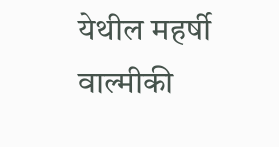येथील महर्षी वाल्मीकी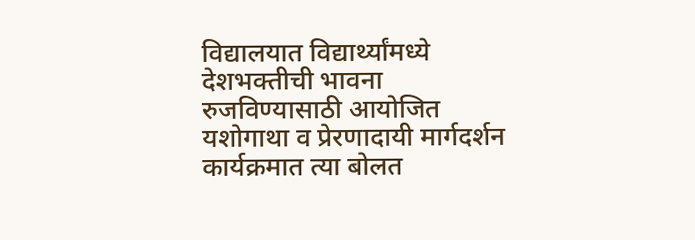विद्यालयात विद्यार्थ्यांमध्ये देशभक्तीची भावना रुजविण्यासाठी आयोजित यशोगाथा व प्रेरणादायी मार्गदर्शन कार्यक्रमात त्या बोलत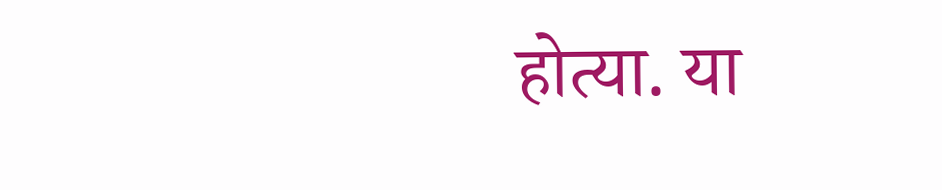होत्या. या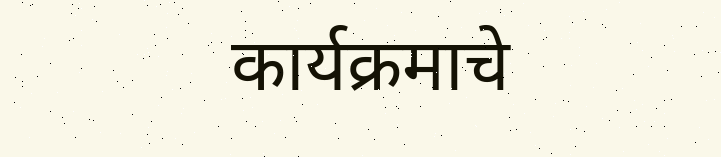कार्यक्रमाचे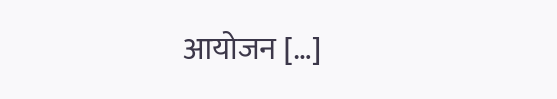आयोजन […]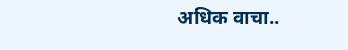अधिक वाचा..